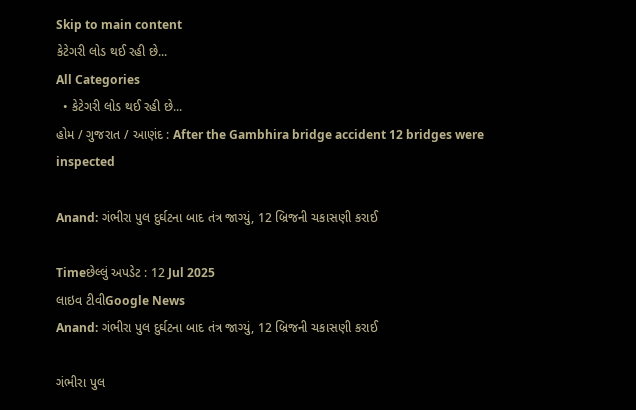Skip to main content
કેટેગરી લોડ થઈ રહી છે...
All Categories
  • કેટેગરી લોડ થઈ રહી છે...
હોમ / ગુજરાત / આણંદ : After the Gambhira bridge accident 12 bridges were inspected

Anand: ગંભીરા પુલ દુર્ઘટના બાદ તંત્ર જાગ્યું, 12 બ્રિજની ચકાસણી કરાઈ

Timeછેલ્લું અપડેટ : 12 Jul 2025
લાઇવ ટીવીGoogle News
Anand: ગંભીરા પુલ દુર્ઘટના બાદ તંત્ર જાગ્યું, 12 બ્રિજની ચકાસણી કરાઈ

ગંભીરા પુલ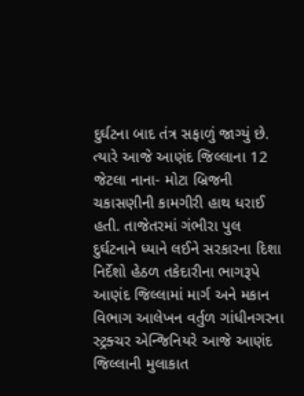દુર્ઘટના બાદ તંત્ર સફાળું જાગ્યું છે. ત્યારે આજે આણંદ જિલ્લાના 12 જેટલા નાના- મોટા બ્રિજની ચકાસણીની કામગીરી હાથ ધરાઈ હતી. તાજેતરમાં ગંભીરા પુલ દુર્ઘટનાને ધ્યાને લઈને સરકારના દિશા નિર્દેશો હેઠળ તકેદારીના ભાગરૂપે આણંદ જિલ્લામાં માર્ગ અને મકાન વિભાગ આલેખન વર્તુળ ગાંધીનગરના સ્ટ્રક્ચર એન્જિનિયરે આજે આણંદ જિલ્લાની મુલાકાત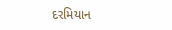દરમિયાન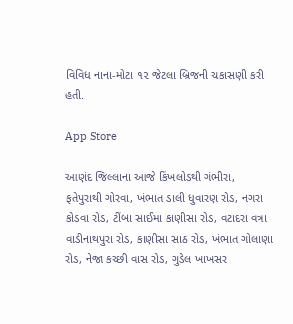વિવિધ નાના-મોટા ૧૨ જેટલા બ્રિજની ચકાસણી કરી હતી.

App Store

આણંદ જિલ્લાના આજે કિંખલોડથી ગંભીરા,  ફતેપુરાથી ગોરવા, ખંભાત ડાલી ધુવારણ રોડ, નગરા કોડવા રોડ, ટીંબા સાઈમા કાણીસા રોડ, વટાદરા વત્રા વાડીનાથપુરા રોડ, કાણીસા સાઠ રોડ, ખંભાત ગોલાણા રોડ, નેજા કચ્છી વાસ રોડ, ગુડેલ ખાખસર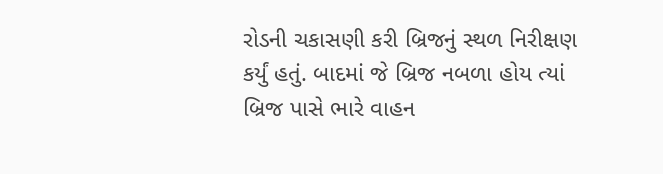રોડની ચકાસણી કરી બ્રિજનું સ્થળ નિરીક્ષણ કર્યું હતું. બાદમાં જે બ્રિજ નબળા હોય ત્યાં  બ્રિજ પાસે ભારે વાહન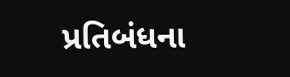પ્રતિબંધના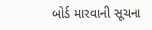બોર્ડ મારવાની સૂચના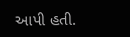આપી હતી.